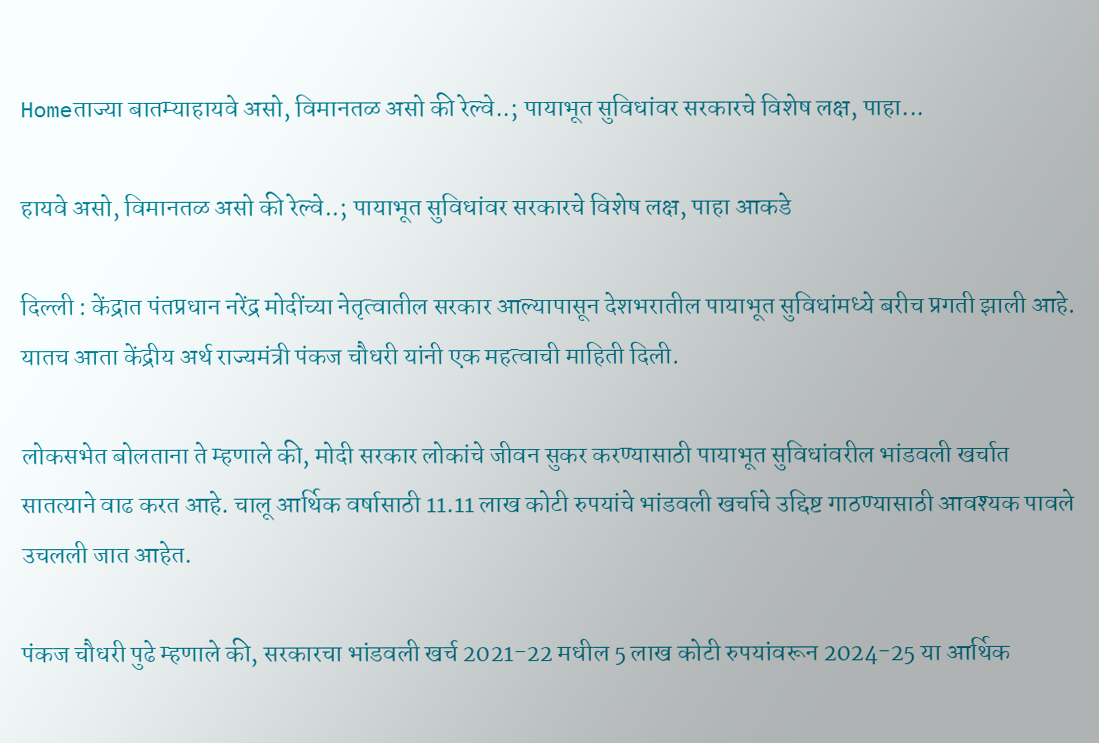Homeताज्या बातम्याहायवे असो, विमानतळ असो की रेल्वे..; पायाभूत सुविधांवर सरकारचे विशेष लक्ष, पाहा...

हायवे असो, विमानतळ असो की रेल्वे..; पायाभूत सुविधांवर सरकारचे विशेष लक्ष, पाहा आकडे

दिल्ली : केंद्रात पंतप्रधान नरेंद्र मोदींच्या नेतृत्वातील सरकार आल्यापासून देशभरातील पायाभूत सुविधांमध्ये बरीच प्रगती झाली आहे. यातच आता केंद्रीय अर्थ राज्यमंत्री पंकज चौधरी यांनी एक महत्वाची माहिती दिली.

लोकसभेत बोलताना ते म्हणाले की, मोदी सरकार लोकांचे जीवन सुकर करण्यासाठी पायाभूत सुविधांवरील भांडवली खर्चात सातत्याने वाढ करत आहे. चालू आर्थिक वर्षासाठी 11.11 लाख कोटी रुपयांचे भांडवली खर्चाचे उद्दिष्ट गाठण्यासाठी आवश्यक पावले उचलली जात आहेत.

पंकज चौधरी पुढे म्हणाले की, सरकारचा भांडवली खर्च 2021-22 मधील 5 लाख कोटी रुपयांवरून 2024-25 या आर्थिक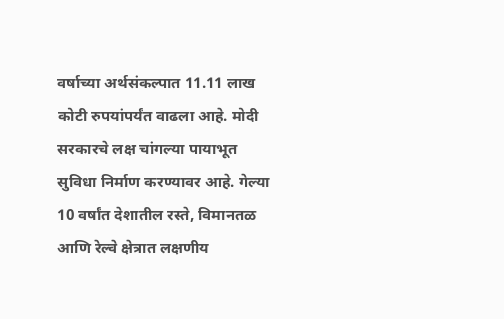वर्षाच्या अर्थसंकल्पात 11.11 लाख कोटी रुपयांपर्यंत वाढला आहे. मोदी सरकारचे लक्ष चांगल्या पायाभूत सुविधा निर्माण करण्यावर आहे. गेल्या 10 वर्षांत देशातील रस्ते, विमानतळ आणि रेल्वे क्षेत्रात लक्षणीय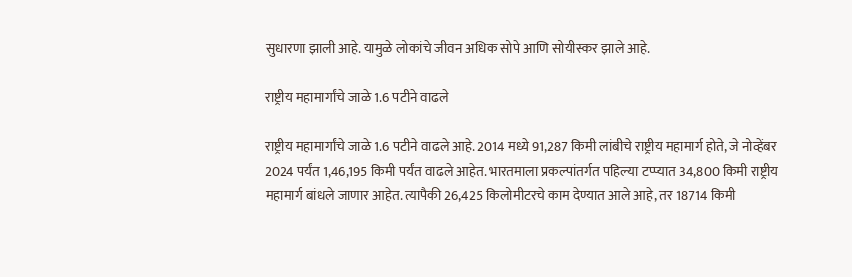सुधारणा झाली आहे. यामुळे लोकांचे जीवन अधिक सोपे आणि सोयीस्कर झाले आहे.

राष्ट्रीय महामार्गांचे जाळे 1.6 पटीने वाढले

राष्ट्रीय महामार्गांचे जाळे 1.6 पटीने वाढले आहे. 2014 मध्ये 91,287 किमी लांबीचे राष्ट्रीय महामार्ग होते, जे नोव्हेंबर 2024 पर्यंत 1,46,195 किमी पर्यंत वाढले आहेत. भारतमाला प्रकल्पांतर्गत पहिल्या टप्प्यात 34,800 किमी राष्ट्रीय महामार्ग बांधले जाणार आहेत. त्यापैकी 26,425 किलोमीटरचे काम देण्यात आले आहे, तर 18714 किमी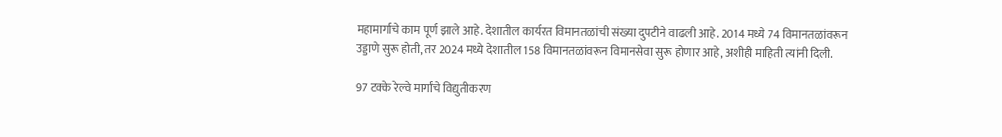महामार्गाचे काम पूर्ण झाले आहे. देशातील कार्यरत विमानतळांची संख्या दुपटीने वाढली आहे. 2014 मध्ये 74 विमानतळांवरून उड्डाणे सुरू होती, तर 2024 मध्ये देशातील 158 विमानतळांवरून विमानसेवा सुरू होणार आहे, अशीही माहिती त्यांनी दिली.

97 टक्के रेल्वे मार्गांचे विद्युतीकरण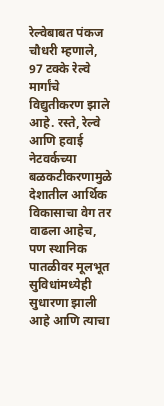रेल्वेबाबत पंकज चौधरी म्हणाले, 97 टक्के रेल्वे मार्गांचे विद्युतीकरण झाले आहे. रस्ते, रेल्वे आणि हवाई नेटवर्कच्या बळकटीकरणामुळे देशातील आर्थिक विकासाचा वेग तर वाढला आहेच, पण स्थानिक पातळीवर मूलभूत सुविधांमध्येही सुधारणा झाली आहे आणि त्याचा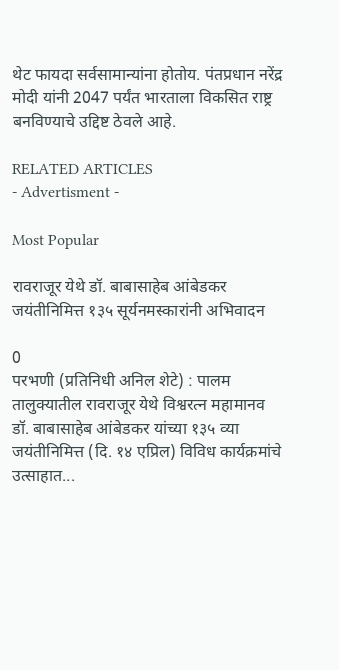थेट फायदा सर्वसामान्यांना होतोय. पंतप्रधान नरेंद्र मोदी यांनी 2047 पर्यंत भारताला विकसित राष्ट्र बनविण्याचे उद्दिष्ट ठेवले आहे.

RELATED ARTICLES
- Advertisment -

Most Popular

रावराजूर येथे डॉ. बाबासाहेब आंबेडकर जयंतीनिमित्त १३५ सूर्यनमस्कारांनी अभिवादन

0
परभणी (प्रतिनिधी अनिल शेटे) : पालम तालुक्यातील रावराजूर येथे विश्वरत्न महामानव डॉ. बाबासाहेब आंबेडकर यांच्या १३५ व्या जयंतीनिमित्त (दि. १४ एप्रिल) विविध कार्यक्रमांचे उत्साहात...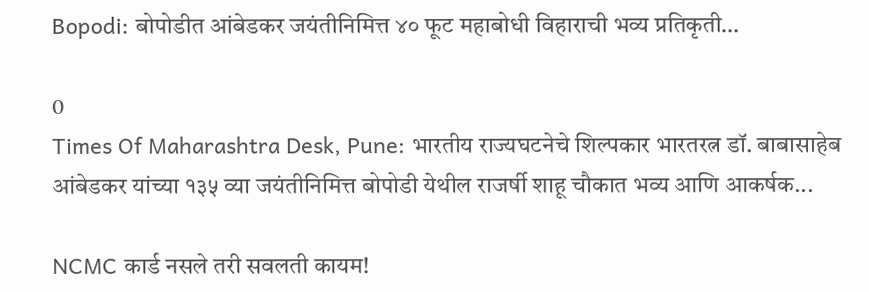Bopodi: बोपोडीत आंबेडकर जयंतीनिमित्त ४० फूट महाबोधी विहाराची भव्य प्रतिकृती…

0
Times Of Maharashtra Desk, Pune: भारतीय राज्यघटनेचे शिल्पकार भारतरत्न डॉ. बाबासाहेब आंबेडकर यांच्या १३५ व्या जयंतीनिमित्त बोपोडी येथील राजर्षी शाहू चौकात भव्य आणि आकर्षक...

NCMC कार्ड नसले तरी सवलती कायम!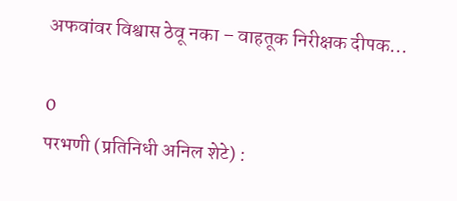अफवांवर विश्वास ठेवू नका – वाहतूक निरीक्षक दीपक...

0
परभणी (प्रतिनिधी अनिल शेटे) :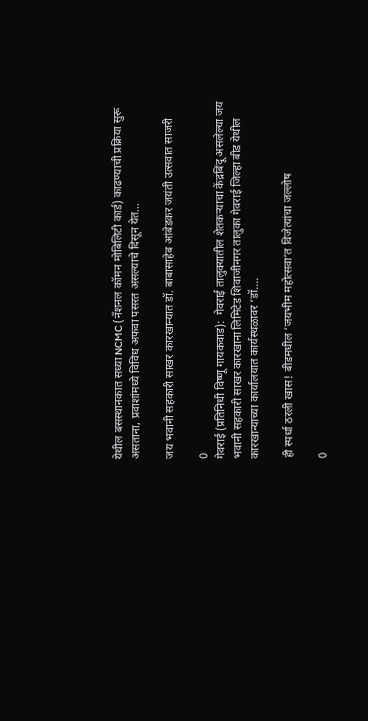येथील बसस्थानकात सध्या NCMC (नॅशनल कॉमन मोबिलिटी कार्ड) काढण्याची प्रक्रिया सुरू असताना, प्रवाशांमध्ये विविध अफवा पसरत असल्याचे दिसून येत...

जय भवानी सहकारी साखर कारखान्यात डॉ. बाबासाहेब आंबेडकर जयंती उत्सवात साजरी

0
गेवराई (प्रतिनिधी विष्णू गायकवाड):  गेवराई तालुक्यातील शेतकऱ्याचा केंद्रबिंदू असलेल्या जय भवानी सहकारी साखर कारखाना लिमिटेड शिवाजीनगर तालुका गेवराई जिल्हा बीड येथील कारखान्याच्या कार्यालयात कार्यस्थळावर ‘डॉ....

ही स्पर्धा ठरली खास! बीडमधील ‘जयभीम महोत्सवा’त विजेत्यांचा जल्लोष

0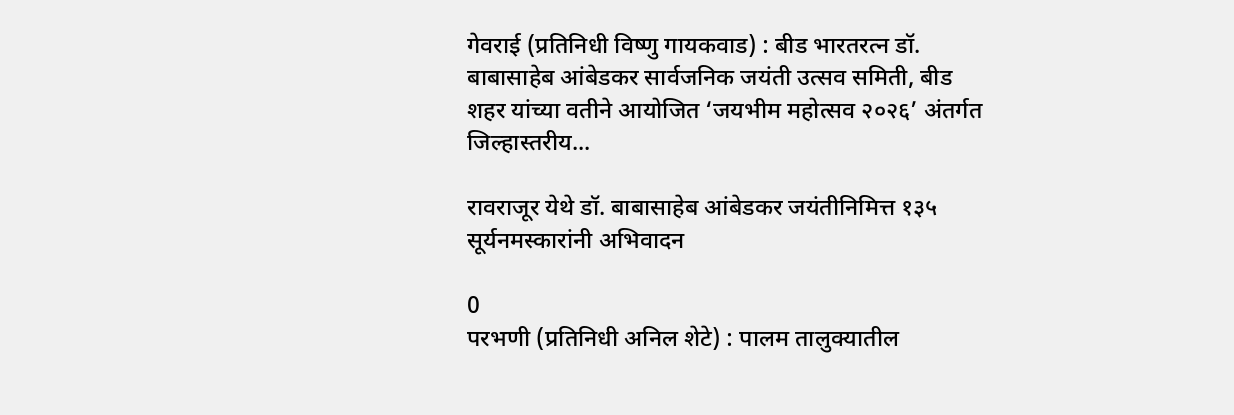गेवराई (प्रतिनिधी विष्णु गायकवाड) : बीड भारतरत्न डॉ. बाबासाहेब आंबेडकर सार्वजनिक जयंती उत्सव समिती, बीड शहर यांच्या वतीने आयोजित ‘जयभीम महोत्सव २०२६’ अंतर्गत जिल्हास्तरीय...

रावराजूर येथे डॉ. बाबासाहेब आंबेडकर जयंतीनिमित्त १३५ सूर्यनमस्कारांनी अभिवादन

0
परभणी (प्रतिनिधी अनिल शेटे) : पालम तालुक्यातील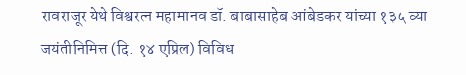रावराजूर येथे विश्वरत्न महामानव डॉ. बाबासाहेब आंबेडकर यांच्या १३५ व्या जयंतीनिमित्त (दि. १४ एप्रिल) विविध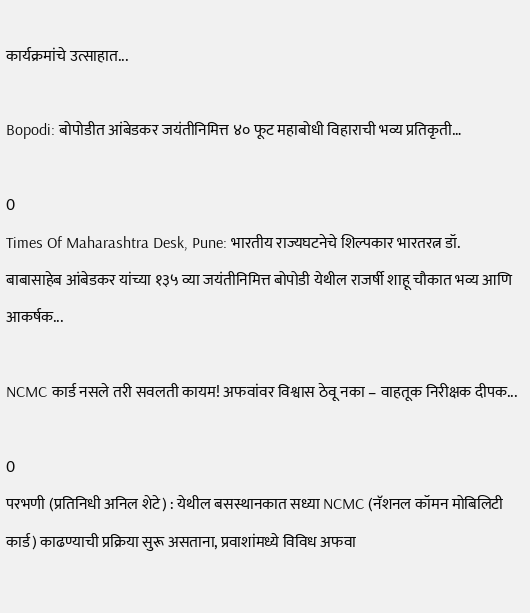कार्यक्रमांचे उत्साहात...

Bopodi: बोपोडीत आंबेडकर जयंतीनिमित्त ४० फूट महाबोधी विहाराची भव्य प्रतिकृती…

0
Times Of Maharashtra Desk, Pune: भारतीय राज्यघटनेचे शिल्पकार भारतरत्न डॉ. बाबासाहेब आंबेडकर यांच्या १३५ व्या जयंतीनिमित्त बोपोडी येथील राजर्षी शाहू चौकात भव्य आणि आकर्षक...

NCMC कार्ड नसले तरी सवलती कायम! अफवांवर विश्वास ठेवू नका – वाहतूक निरीक्षक दीपक...

0
परभणी (प्रतिनिधी अनिल शेटे) : येथील बसस्थानकात सध्या NCMC (नॅशनल कॉमन मोबिलिटी कार्ड) काढण्याची प्रक्रिया सुरू असताना, प्रवाशांमध्ये विविध अफवा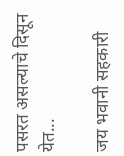पसरत असल्याचे दिसून येत...

जय भवानी सहकारी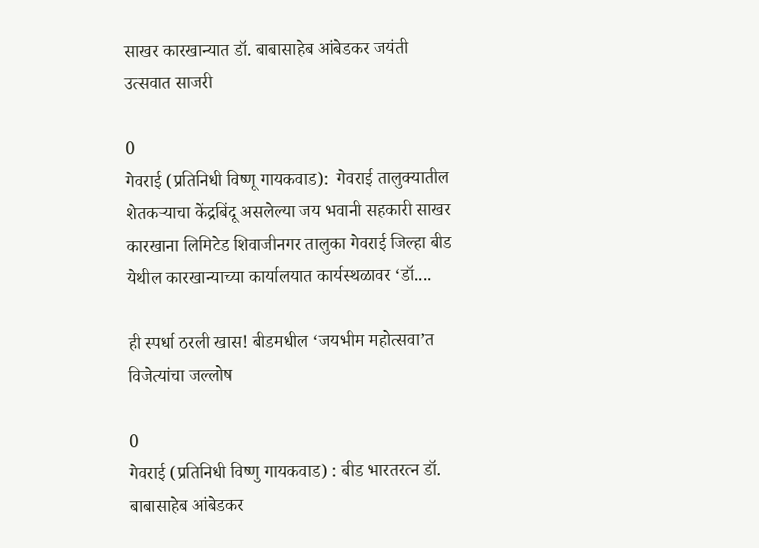साखर कारखान्यात डॉ. बाबासाहेब आंबेडकर जयंती उत्सवात साजरी

0
गेवराई (प्रतिनिधी विष्णू गायकवाड):  गेवराई तालुक्यातील शेतकऱ्याचा केंद्रबिंदू असलेल्या जय भवानी सहकारी साखर कारखाना लिमिटेड शिवाजीनगर तालुका गेवराई जिल्हा बीड येथील कारखान्याच्या कार्यालयात कार्यस्थळावर ‘डॉ....

ही स्पर्धा ठरली खास! बीडमधील ‘जयभीम महोत्सवा’त विजेत्यांचा जल्लोष

0
गेवराई (प्रतिनिधी विष्णु गायकवाड) : बीड भारतरत्न डॉ. बाबासाहेब आंबेडकर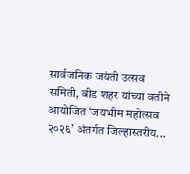सार्वजनिक जयंती उत्सव समिती, बीड शहर यांच्या वतीने आयोजित ‘जयभीम महोत्सव २०२६’ अंतर्गत जिल्हास्तरीय...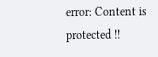error: Content is protected !!